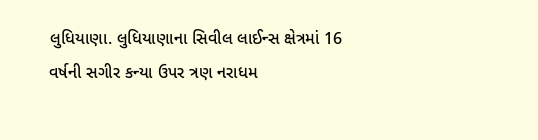લુધિયાણા. લુધિયાણાના સિવીલ લાઈન્સ ક્ષેત્રમાં 16 વર્ષની સગીર કન્યા ઉપર ત્રણ નરાધમ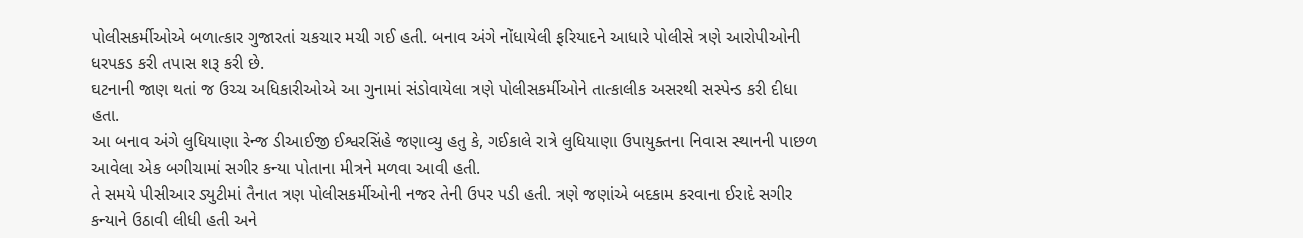પોલીસકર્મીઓએ બળાત્કાર ગુજારતાં ચકચાર મચી ગઈ હતી. બનાવ અંગે નોંધાયેલી ફરિયાદને આધારે પોલીસે ત્રણે આરોપીઓની ધરપકડ કરી તપાસ શરૂ કરી છે.
ઘટનાની જાણ થતાં જ ઉચ્ચ અધિકારીઓએ આ ગુનામાં સંડોવાયેલા ત્રણે પોલીસકર્મીઓને તાત્કાલીક અસરથી સસ્પેન્ડ કરી દીધા હતા.
આ બનાવ અંગે લુધિયાણા રેન્જ ડીઆઈજી ઈશ્વરસિંહે જણાવ્યુ હતુ કે, ગઈકાલે રાત્રે લુધિયાણા ઉપાયુક્તના નિવાસ સ્થાનની પાછળ આવેલા એક બગીચામાં સગીર કન્યા પોતાના મીત્રને મળવા આવી હતી.
તે સમયે પીસીઆર ડ્યુટીમાં તૈનાત ત્રણ પોલીસકર્મીઓની નજર તેની ઉપર પડી હતી. ત્રણે જણાંએ બદકામ કરવાના ઈરાદે સગીર કન્યાને ઉઠાવી લીધી હતી અને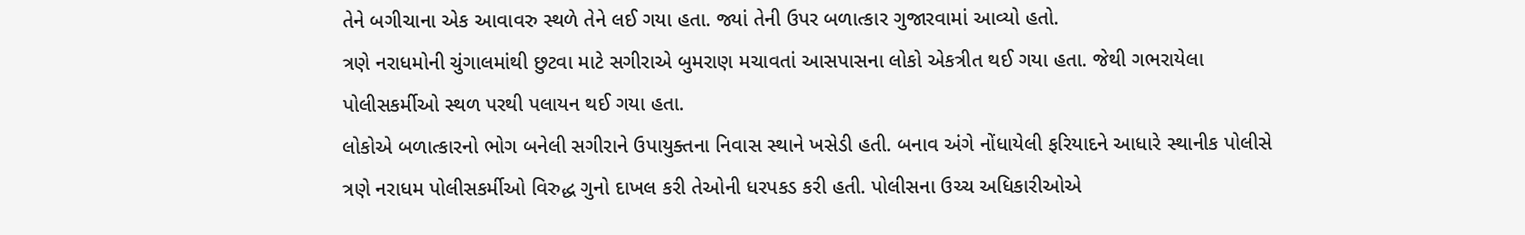તેને બગીચાના એક આવાવરુ સ્થળે તેને લઈ ગયા હતા. જ્યાં તેની ઉપર બળાત્કાર ગુજારવામાં આવ્યો હતો.
ત્રણે નરાધમોની ચુંગાલમાંથી છુટવા માટે સગીરાએ બુમરાણ મચાવતાં આસપાસના લોકો એકત્રીત થઈ ગયા હતા. જેથી ગભરાયેલા પોલીસકર્મીઓ સ્થળ પરથી પલાયન થઈ ગયા હતા.
લોકોએ બળાત્કારનો ભોગ બનેલી સગીરાને ઉપાયુક્તના નિવાસ સ્થાને ખસેડી હતી. બનાવ અંગે નોંધાયેલી ફરિયાદને આધારે સ્થાનીક પોલીસે ત્રણે નરાધમ પોલીસકર્મીઓ વિરુદ્ધ ગુનો દાખલ કરી તેઓની ધરપકડ કરી હતી. પોલીસના ઉચ્ચ અધિકારીઓએ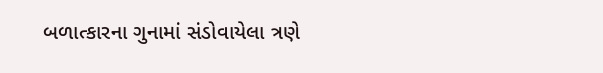બળાત્કારના ગુનામાં સંડોવાયેલા ત્રણે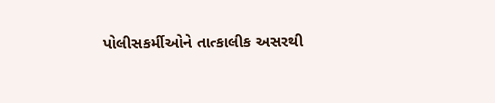પોલીસકર્મીઓને તાત્કાલીક અસરથી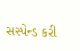સસ્પેન્ડ કરી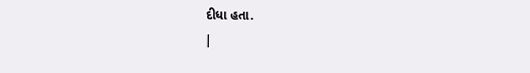દીધા હતા.
|